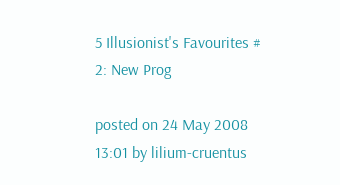5 Illusionist's Favourites # 2: New Prog

posted on 24 May 2008 13:01 by lilium-cruentus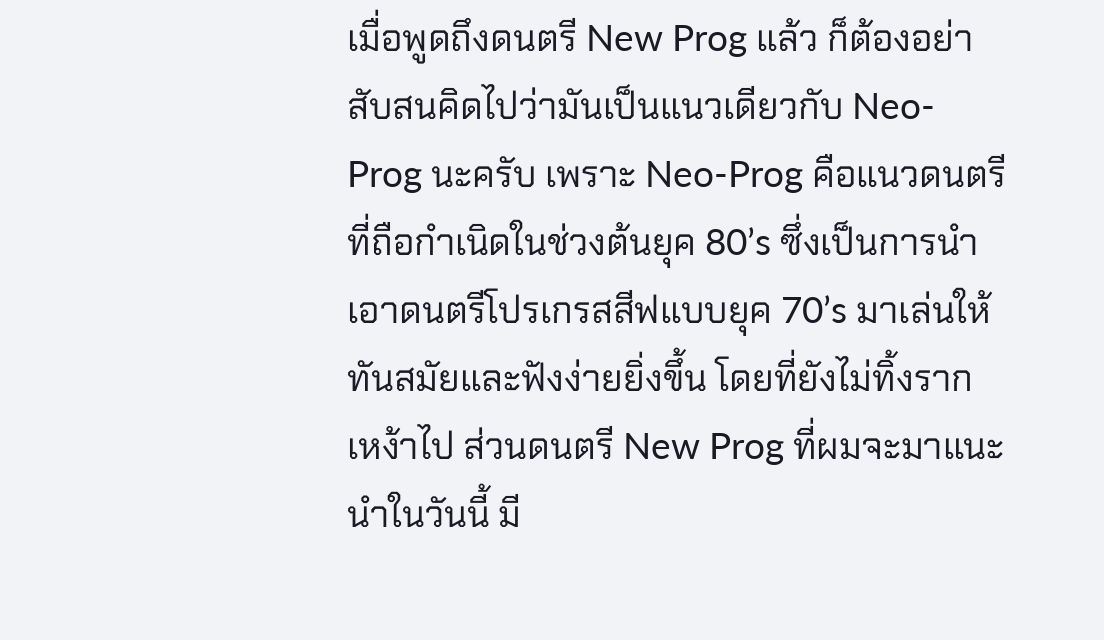เมื่อพูดถึงดนตรี New Prog แล้ว ก็ต้องอย่าสับสนคิดไปว่ามันเป็นแนวเดียวกับ Neo-Prog นะครับ เพราะ Neo-Prog คือแนวดนตรีที่ถือกำเนิดในช่วงต้นยุค 80’s ซึ่งเป็นการนำเอาดนตรีโปรเกรสสีฟแบบยุค 70’s มาเล่นให้ทันสมัยและฟังง่ายยิ่งขึ้น โดยที่ยังไม่ทิ้งรากเหง้าไป ส่วนดนตรี New Prog ที่ผมจะมาแนะนำในวันนี้ มี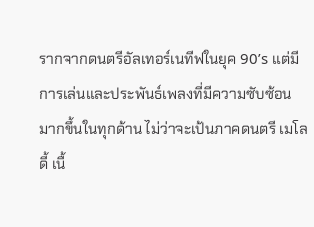รากจากดนตรีอัลเทอร์เนทีฟในยุค 90’s แต่มีการเล่นและประพันธ์เพลงที่มีความซับซ้อนมากขึ้นในทุกด้าน ไม่ว่าจะเป้นภาคดนตรี เมโลดี้ เนื้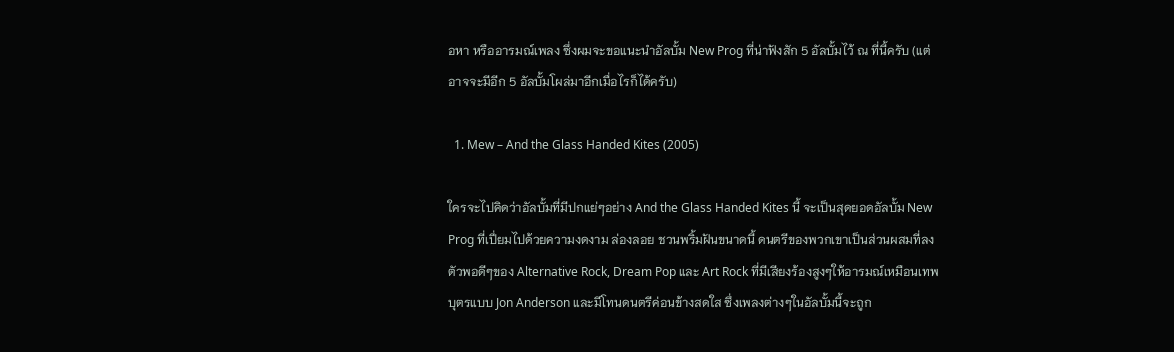อหา หรืออารมณ์เพลง ซึ่งผมจะขอแนะนำอัลบั้ม New Prog ที่น่าฟังสัก 5 อัลบั้มไว้ ณ ที่นี้ครับ (แต่อาจจะมีอีก 5 อัลบั้มโผล่มาอีกเมื่อไรก็ได้ครับ)

  1. Mew – And the Glass Handed Kites (2005)

ใครจะไปคิดว่าอัลบั้มที่มีปกแย่ๆอย่าง And the Glass Handed Kites นี้ จะเป็นสุดยอดอัลบั้ม New Prog ที่เปี่ยมไปด้วยความงดงาม ล่องลอย ชวนพริ้มฝันขนาดนี้ ดนตรีของพวกเขาเป็นส่วนผสมที่ลงตัวพอดีๆของ Alternative Rock, Dream Pop และ Art Rock ที่มีเสียงร้องสูงๆให้อารมณ์เหมือนเทพบุตรแบบ Jon Anderson และมีโทนดนตรีค่อนข้างสดใส ซึ่งเพลงต่างๆในอัลบั้มนี้จะถูก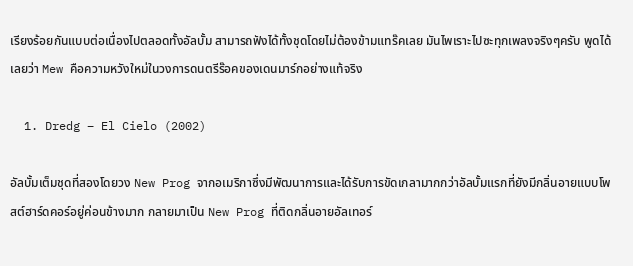เรียงร้อยกันแบบต่อเนื่องไปตลอดทั้งอัลบั้ม สามารถฟังได้ทั้งชุดโดยไม่ต้องข้ามแทร๊คเลย มันไพเราะไปซะทุกเพลงจริงๆครับ พูดได้เลยว่า Mew คือความหวังใหม่ในวงการดนตรีร๊อคของเดนมาร์กอย่างแท้จริง

  1. Dredg – El Cielo (2002)

อัลบั้มเต็มชุดที่สองโดยวง New Prog จากอเมริกาซึ่งมีพัฒนาการและได้รับการขัดเกลามากกว่าอัลบั้มแรกที่ยังมีกลิ่นอายแบบโพสต์ฮาร์ดคอร์อยู่ค่อนข้างมาก กลายมาเป็น New Prog ที่ติดกลิ่นอายอัลเทอร์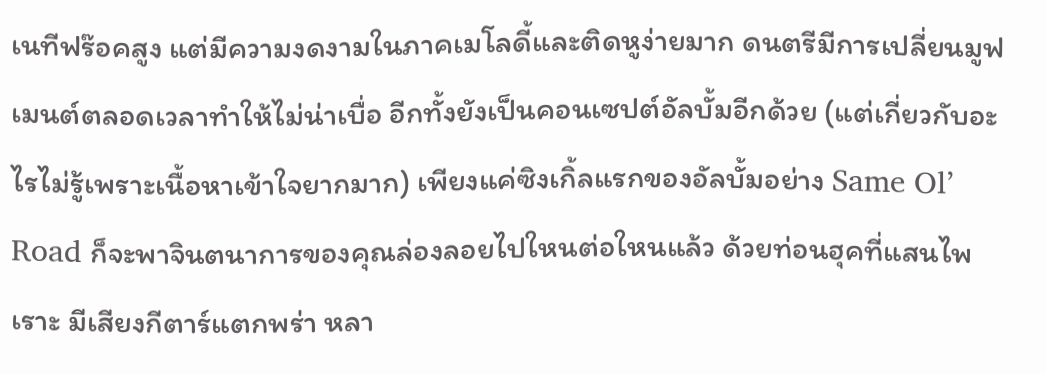เนทีฟร๊อคสูง แต่มีความงดงามในภาคเมโลดี้และติดหูง่ายมาก ดนตรีมีการเปลี่ยนมูฟเมนต์ตลอดเวลาทำให้ไม่น่าเบื่อ อีกทั้งยังเป็นคอนเซปต์อัลบั้มอีกด้วย (แต่เกี่ยวกับอะไรไม่รู้เพราะเนื้อหาเข้าใจยากมาก) เพียงแค่ซิงเกิ้ลแรกของอัลบั้มอย่าง Same Ol’ Road ก็จะพาจินตนาการของคุณล่องลอยไปใหนต่อใหนแล้ว ด้วยท่อนฮุคที่แสนไพเราะ มีเสียงกีตาร์แตกพร่า หลา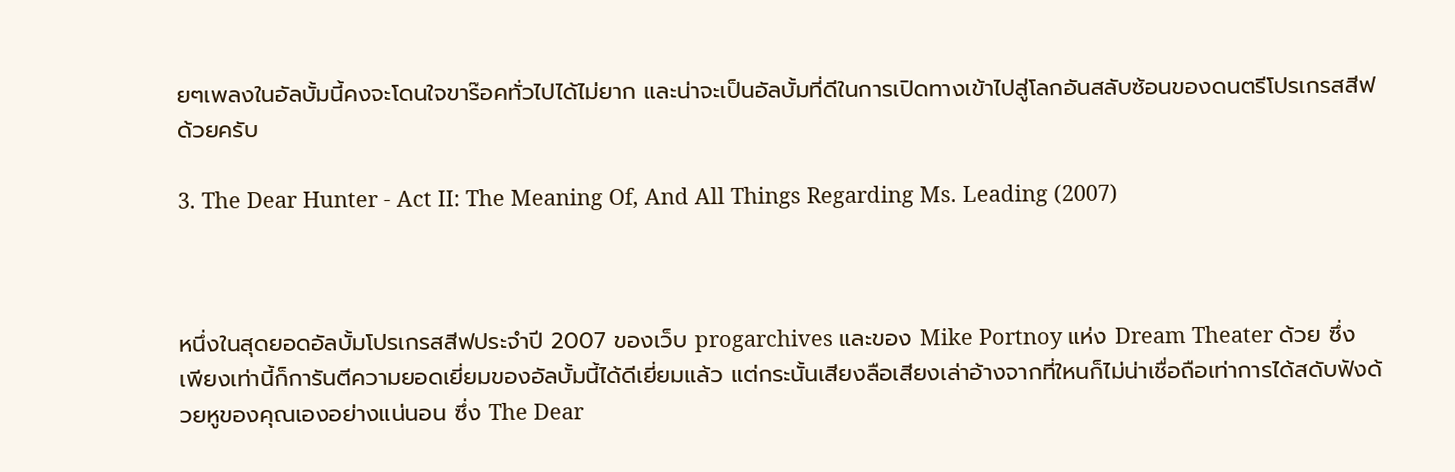ยๆเพลงในอัลบั้มนี้คงจะโดนใจขาร๊อคทั่วไปได้ไม่ยาก และน่าจะเป็นอัลบั้มที่ดีในการเปิดทางเข้าไปสู่โลกอันสลับซ้อนของดนตรีโปรเกรสสีฟด้วยครับ

3. The Dear Hunter - Act II: The Meaning Of, And All Things Regarding Ms. Leading (2007)



หนึ่งในสุดยอดอัลบั้มโปรเกรสสีฟประจำปี 2007 ของเว็บ progarchives และของ Mike Portnoy แห่ง Dream Theater ด้วย ซึ่งเพียงเท่านี้ก็การันตีความยอดเยี่ยมของอัลบั้มนี้ได้ดีเยี่ยมแล้ว แต่กระนั้นเสียงลือเสียงเล่าอ้างจากที่ใหนก็ไม่น่าเชื่อถือเท่าการได้สดับฟังด้วยหูของคุณเองอย่างแน่นอน ซึ่ง The Dear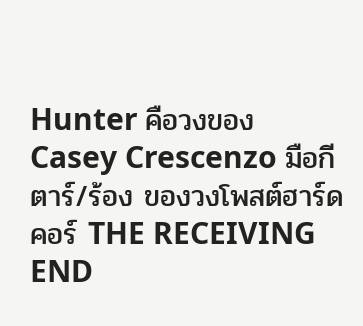Hunter คือวงของ Casey Crescenzo มือกีตาร์/ร้อง ของวงโพสต์ฮาร์ดคอร์ THE RECEIVING END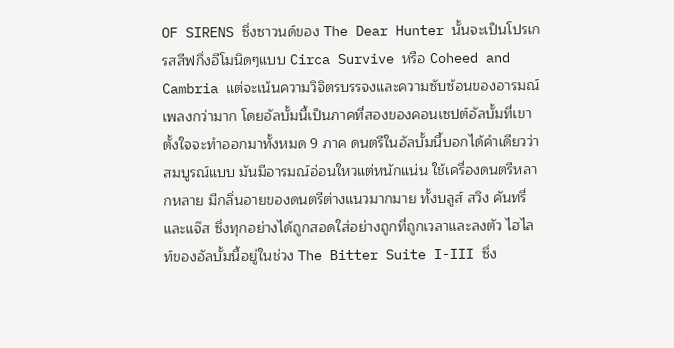OF SIRENS ซึ่งซาวนด์ของ The Dear Hunter นั้นจะเป็นโปรเกรสสีฟกึ่งอีโมนิดๆแบบ Circa Survive หรือ Coheed and Cambria แต่จะเน้นความวิจิตรบรรจงและความซับซ้อนของอารมณ์เพลงกว่ามาก โดยอัลบั้มนี้เป็นภาคที่สองของคอนเซปต์อัลบั้มที่เขาตั้งใจจะทำออกมาทั้งหมด 9 ภาค ดนตรีในอัลบั้มนี้บอกได้คำเดียวว่าสมบูรณ์แบบ มันมีอารมณ์อ่อนใหวแต่หนักแน่น ใช้เครื่องดนตรีหลากหลาย มีกลิ่นอายของดนตรีต่างแนวมากมาย ทั้งบลูส์ สวิง คันทรี่ และแจ๊ส ซึ่งทุกอย่างได้ถูกสอดใส่อย่างถูกที่ถูกเวลาและลงตัว ไฮไลท์ของอัลบั้มนี้อยู่ในช่วง The Bitter Suite I-III ซึ่ง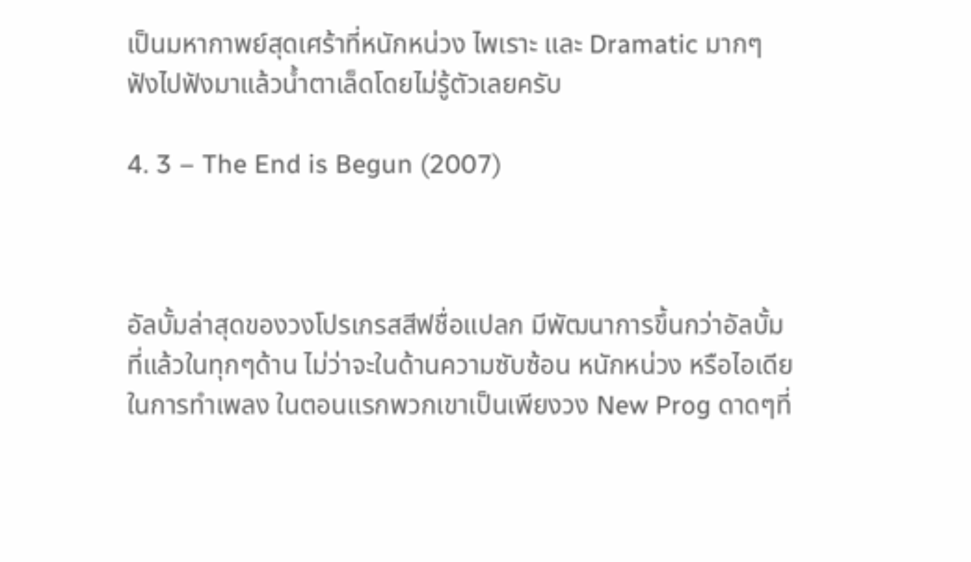เป็นมหากาพย์สุดเศร้าที่หนักหน่วง ไพเราะ และ Dramatic มากๆ ฟังไปฟังมาแล้วน้ำตาเล็ดโดยไม่รู้ตัวเลยครับ

4. 3 – The End is Begun (2007)



อัลบั้มล่าสุดของวงโปรเกรสสีฟชื่อแปลก มีพัฒนาการขึ้นกว่าอัลบั้มที่แล้วในทุกๆด้าน ไม่ว่าจะในด้านความซับซ้อน หนักหน่วง หรือไอเดียในการทำเพลง ในตอนแรกพวกเขาเป็นเพียงวง New Prog ดาดๆที่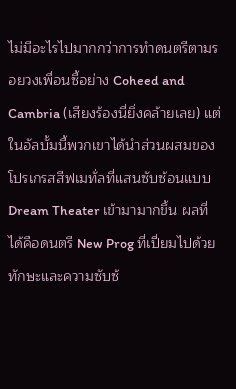ไม่มีอะไรไปมากกว่าการทำดนตรีตามรอยวงเพื่อนซี้อย่าง Coheed and Cambria (เสียงร้องนี่ยิ่งคล้ายเลย) แต่ในอัลบั้มนี้พวกเขาได้นำส่วนผสมของโปรเกรสสีฟเมทั่ลที่แสนซับซ้อนแบบ Dream Theater เข้ามามากขึ้น ผลที่ได้คือดนตรี New Prog ที่เปี่ยมไปด้วยทักษะและความซับซ้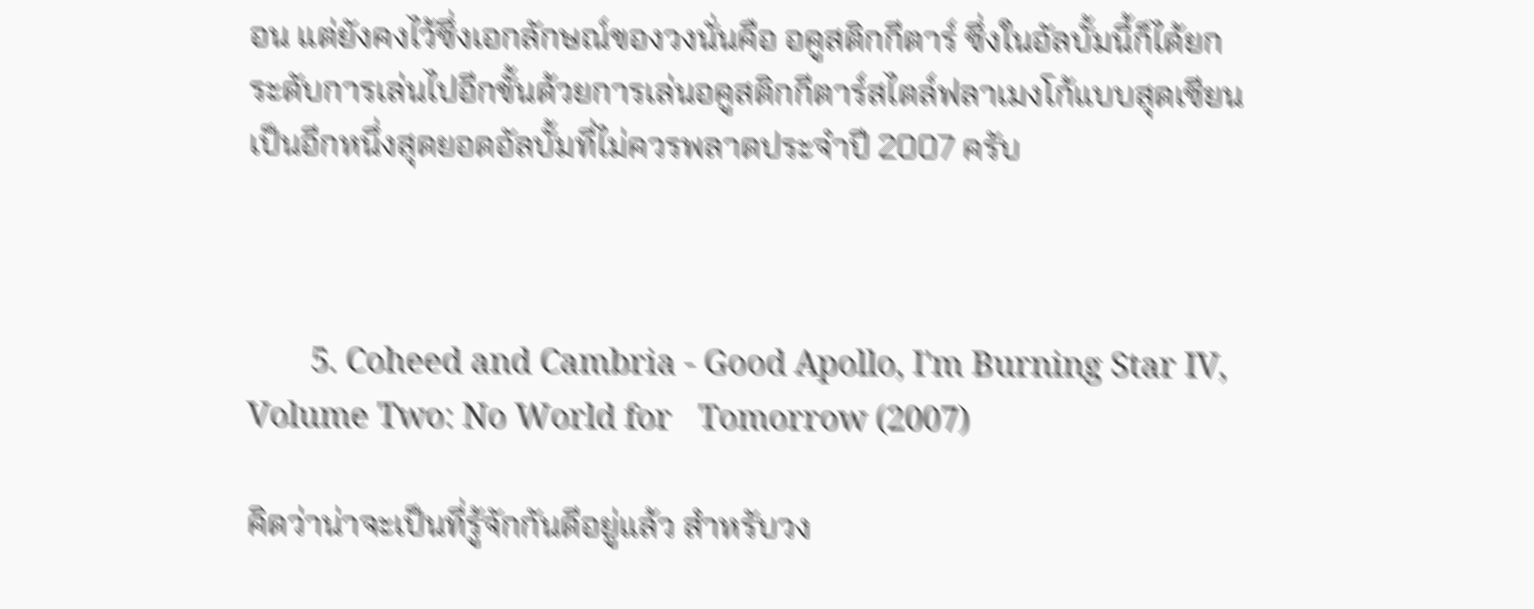อน แต่ยังคงไว้ซึ่งเอกลักษณ์ของวงนั่นคือ อคูสติกกีตาร์ ซึ่งในอัลบั้มนี้ก็ได้ยกระดับการเล่นไปอีกขั้นด้วยการเล่นอคูสติกกีตาร์สไตล์ฟลาเมงโก้แบบสุดเซียน เป็นอีกหนึ่งสุดยอดอัลบั้มที่ไม่ควรพลาดประจำปี 2007 ครับ



       5. Coheed and Cambria - Good Apollo, I'm Burning Star IV, Volume Two: No World for   Tomorrow (2007)

คิดว่าน่าจะเป็นที่รู้จักกันดีอยู่แล้ว สำหรับวง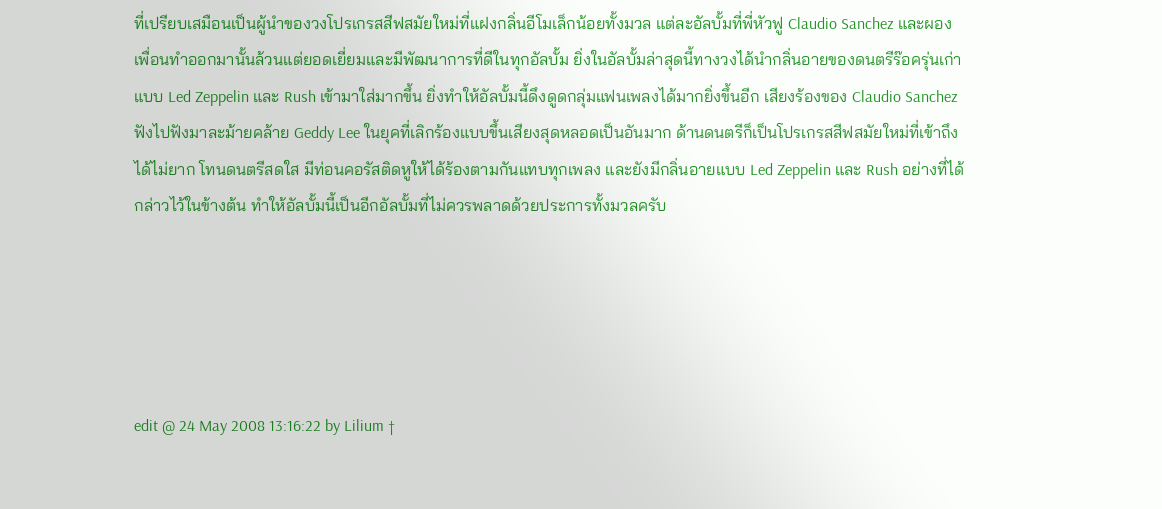ที่เปรียบเสมือนเป็นผู้นำของวงโปรเกรสสีฟสมัยใหม่ที่แฝงกลิ่นอีโมเล็กน้อยทั้งมวล แต่ละอัลบั้มที่พี่หัวฟู Claudio Sanchez และผองเพื่อนทำออกมานั้นล้วนแต่ยอดเยี่ยมและมีพัฒนาการที่ดีในทุกอัลบั้ม ยิ่งในอัลบั้มล่าสุดนี้ทางวงได้นำกลิ่นอายของดนตรีร๊อครุ่นเก่าแบบ Led Zeppelin และ Rush เข้ามาใส่มากขึ้น ยิ่งทำให้อัลบั้มนี้ดึงดูดกลุ่มแฟนเพลงได้มากยิ่งขึ้นอีก เสียงร้องของ Claudio Sanchez ฟังไปฟังมาละม้ายคล้าย Geddy Lee ในยุคที่เลิกร้องแบบขึ้นเสียงสุดหลอดเป็นอันมาก ด้านดนตรีก็เป็นโปรเกรสสีฟสมัยใหม่ที่เข้าถึงได้ไม่ยาก โทนดนตรีสดใส มีท่อนคอรัสติดหูให้ได้ร้องตามกันแทบทุกเพลง และยังมีกลิ่นอายแบบ Led Zeppelin และ Rush อย่างที่ได้กล่าวไว้ในข้างต้น ทำให้อัลบั้มนี้เป็นอีกอัลบั้มที่ไม่ควรพลาดด้วยประการทั้งมวลครับ





edit @ 24 May 2008 13:16:22 by Lilium †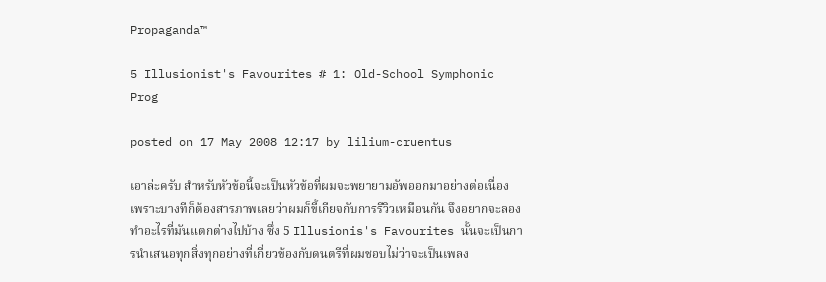Propaganda™

5 Illusionist's Favourites # 1: Old-School Symphonic Prog

posted on 17 May 2008 12:17 by lilium-cruentus

เอาล่ะครับ สำหรับหัวข้อนี้จะเป็นหัวข้อที่ผมจะพยายามอัพออกมาอย่างต่อเนื่อง เพราะบางทีก็ต้องสารภาพเลยว่าผมก็ขี้เกียจกับการรีวิวเหมือนกัน จึงอยากจะลองทำอะไรที่มันแตกต่างไปบ้าง ซึ่ง 5 Illusionis's Favourites นั้นจะเป็นการนำเสนอทุกสิ่งทุกอย่างที่เกี่ยวข้องกับดนตรีที่ผมชอบไม่ว่าจะเป็นเพลง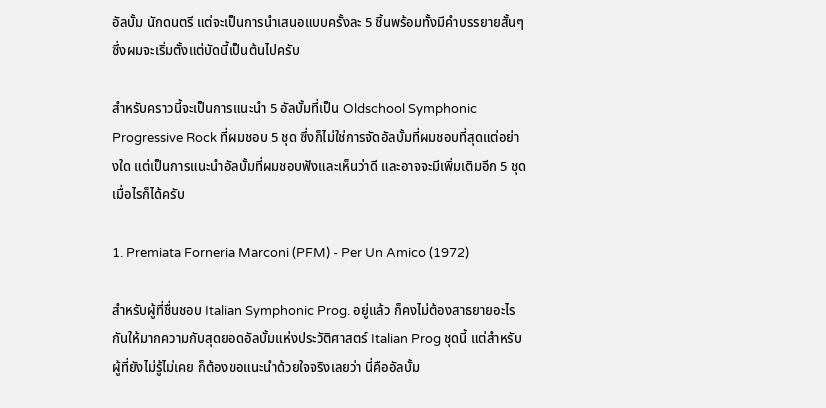อัลบั้ม นักดนตรี แต่จะเป็นการนำเสนอแบบครั้งละ 5 ชิ้นพร้อมทั้งมีคำบรรยายสั้นๆ ซึ่งผมจะเริ่มตั้งแต่บัดนี้เป็นต้นไปครับ

สำหรับคราวนี้จะเป็นการแนะนำ 5 อัลบั้มที่เป็น Oldschool Symphonic Progressive Rock ที่ผมชอบ 5 ชุด ซึ่งก็ไม่ใช่การจัดอัลบั้มที่ผมชอบที่สุดแต่อย่างใด แต่เป็นการแนะนำอัลบั้มที่ผมชอบฟังและเห็นว่าดี และอาจจะมีเพิ่มเติมอีก 5 ชุด เมื่อไรก็ได้ครับ

1. Premiata Forneria Marconi (PFM) - Per Un Amico (1972)

สำหรับผู้ที่ชื่นชอบ Italian Symphonic Prog. อยู่แล้ว ก็คงไม่ต้องสาธยายอะไรกันให้มากความกับสุดยอดอัลบั้มแห่งประวัติศาสตร์ Italian Prog ชุดนี้ แต่สำหรับผู้ที่ยังไม่รู้ไม่เคย ก็ต้องขอแนะนำด้วยใจจริงเลยว่า นี่คืออัลบั้ม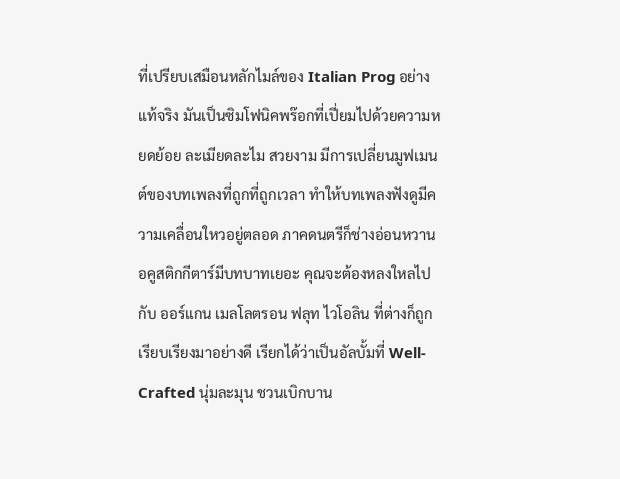ที่เปรียบเสมือนหลักไมล์ของ Italian Prog อย่างแท้จริง มันเป็นซิมโฟนิคพร๊อกที่เปี่ยมไปด้วยความหยดย้อย ละเมียดละไม สวยงาม มีการเปลี่ยนมูฟเมนต์ของบทเพลงที่ถูกที่ถูกเวลา ทำให้บทเพลงฟังดูมีความเคลื่อนใหวอยู่ตลอด ภาคดนตรีก็ช่างอ่อนหวาน อคูสติกกีตาร์มีบทบาทเยอะ คุณจะต้องหลงใหลไปกับ ออร์แกน เมลโลตรอน ฟลุท ไวโอลิน ที่ต่างก็ถูกเรียบเรียงมาอย่างดี เรียกได้ว่าเป็นอัลบั้มที่ Well-Crafted นุ่มละมุน ชวนเบิกบาน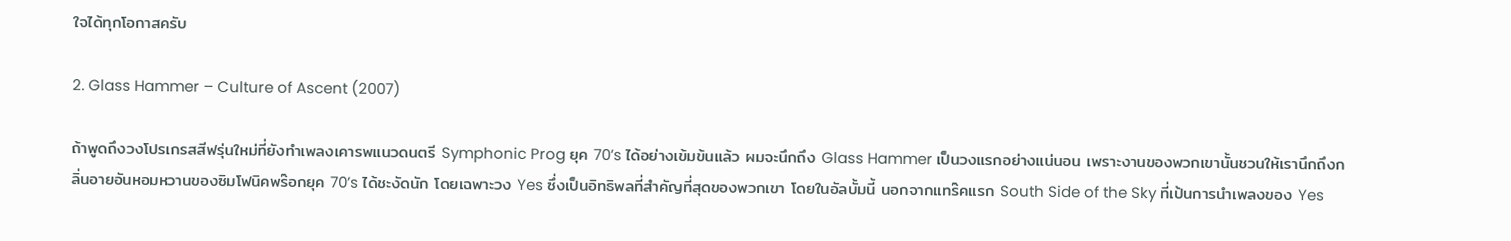ใจได้ทุกโอกาสครับ

2. Glass Hammer – Culture of Ascent (2007)

ถ้าพูดถึงวงโปรเกรสสีฟรุ่นใหม่ที่ยังทำเพลงเคารพแนวดนตรี Symphonic Prog ยุค 70’s ได้อย่างเข้มข้นแล้ว ผมจะนึกถึง Glass Hammer เป็นวงแรกอย่างแน่นอน เพราะงานของพวกเขานั้นชวนให้เรานึกถึงกลิ่นอายอันหอมหวานของซิมโฟนิคพร๊อกยุค 70’s ได้ชะงัดนัก โดยเฉพาะวง Yes ซึ่งเป็นอิทธิพลที่สำคัญที่สุดของพวกเขา โดยในอัลบั้มนี้ นอกจากแทร๊คแรก South Side of the Sky ที่เป้นการนำเพลงของ Yes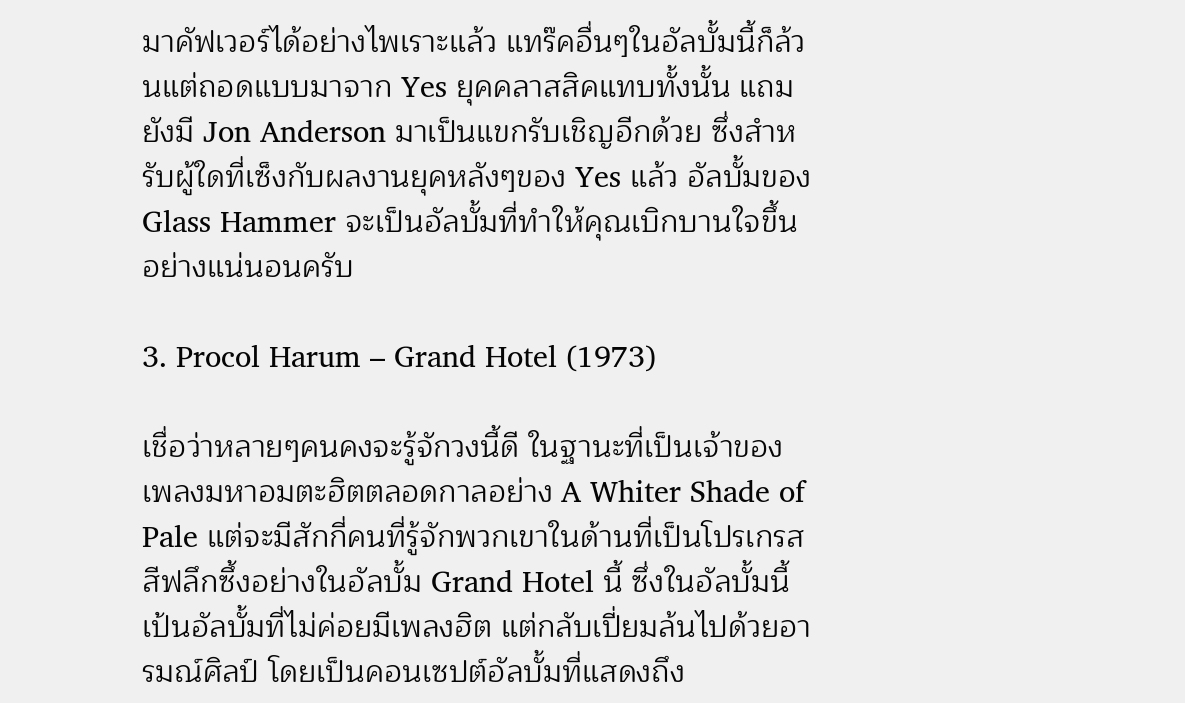มาคัฟเวอร์ได้อย่างไพเราะแล้ว แทร๊คอื่นๆในอัลบั้มนี้ก็ล้วนแต่ถอดแบบมาจาก Yes ยุคคลาสสิคแทบทั้งนั้น แถมยังมี Jon Anderson มาเป็นแขกรับเชิญอีกด้วย ซึ่งสำหรับผู้ใดที่เซ็งกับผลงานยุคหลังๆของ Yes แล้ว อัลบั้มของ Glass Hammer จะเป็นอัลบั้มที่ทำให้คุณเบิกบานใจขึ้นอย่างแน่นอนครับ

3. Procol Harum – Grand Hotel (1973)

เชื่อว่าหลายๆคนคงจะรู้จักวงนี้ดี ในฐานะที่เป็นเจ้าของเพลงมหาอมตะฮิตตลอดกาลอย่าง A Whiter Shade of Pale แต่จะมีสักกี่คนที่รู้จักพวกเขาในด้านที่เป็นโปรเกรสสีฟลึกซึ้งอย่างในอัลบั้ม Grand Hotel นี้ ซึ่งในอัลบั้มนี้เป้นอัลบั้มที่ไม่ค่อยมีเพลงฮิต แต่กลับเปี่ยมล้นไปด้วยอารมณ์ศิลป์ โดยเป็นคอนเซปต์อัลบั้มที่แสดงถึง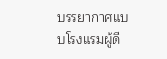บรรยากาศแบบโรงแรมผู้ดี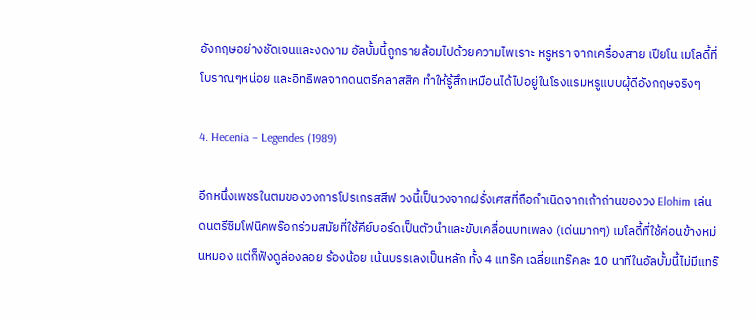อังกฤษอย่างชัดเจนและงดงาม อัลบั้มนี้ถูกรายล้อมไปด้วยความไพเราะ หรูหรา จากเครื่องสาย เปียโน เมโลดี้ที่โบราณๆหน่อย และอิทธิพลจากดนตรีคลาสสิค ทำให้รู้สึกเหมือนได้ไปอยู่ในโรงแรมหรูแบบผุ้ดีอังกฤษจริงๆ

4. Hecenia – Legendes (1989)

อีกหนึ่งเพชรในตมของวงการโปรเกรสสีฟ วงนี้เป็นวงจากฝรั่งเศสที่ถือกำเนิดจากเถ้าถ่านของวง Elohim เล่นดนตรีซิมโฟนิคพร๊อกร่วมสมัยที่ใช้คีย์บอร์ดเป็นตัวนำและขับเคลื่อนบทเพลง (เด่นมากๆ) เมโลดี้ที่ใช้ค่อนข้างหม่นหมอง แต่ก็ฟังดูล่องลอย ร้องน้อย เน้นบรรเลงเป็นหลัก ทั้ง 4 แทร๊ค เฉลี่ยแทร๊คละ 10 นาทีในอัลบั้มนี้ไม่มีแทร๊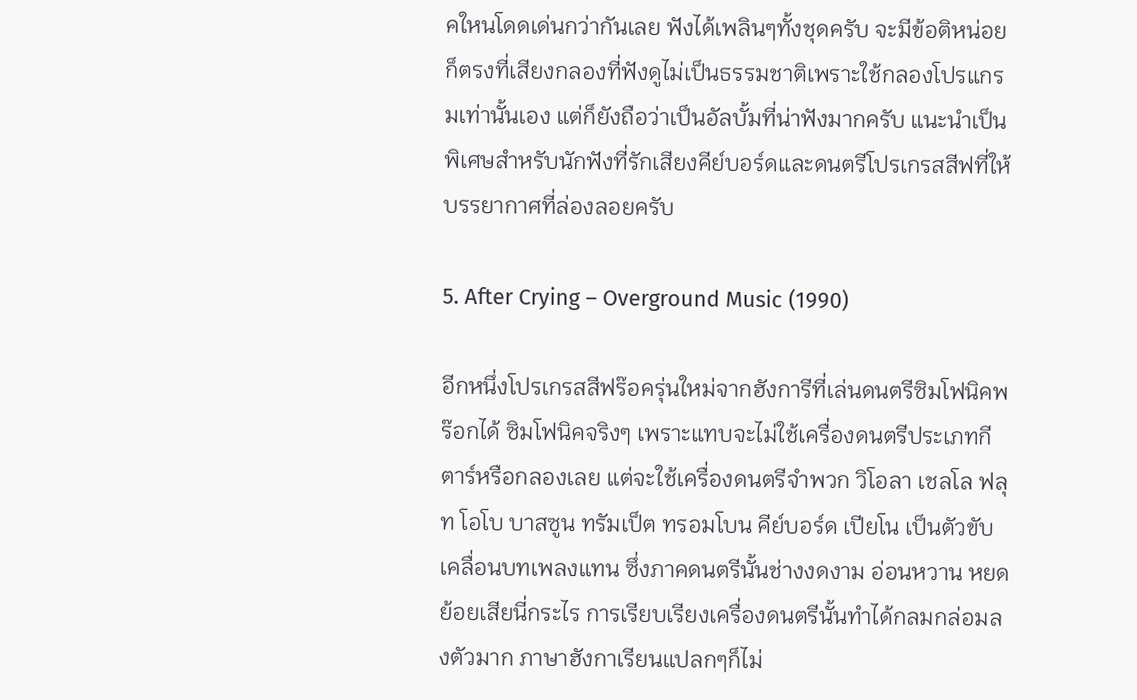คใหนโดดเด่นกว่ากันเลย ฟังได้เพลินๆทั้งชุดครับ จะมีข้อติหน่อยก็ตรงที่เสียงกลองที่ฟังดูไม่เป็นธรรมชาติเพราะใช้กลองโปรแกรมเท่านั้นเอง แต่ก็ยังถือว่าเป็นอัลบั้มที่น่าฟังมากครับ แนะนำเป็นพิเศษสำหรับนักฟังที่รักเสียงคีย์บอร์ดและดนตรีโปรเกรสสีฟที่ให้บรรยากาศที่ล่องลอยครับ

5. After Crying – Overground Music (1990)

อีกหนึ่งโปรเกรสสีฟร๊อครุ่นใหม่จากฮังการีที่เล่นดนตรีซิมโฟนิคพร๊อกได้ ซิมโฟนิคจริงๆ เพราะแทบจะไม่ใช้เครื่องดนตรีประเภทกีตาร์หรือกลองเลย แต่จะใช้เครื่องดนตรีจำพวก วิโอลา เชลโล ฟลุท โอโบ บาสซูน ทรัมเป็ต ทรอมโบน คีย์บอร์ด เปียโน เป็นตัวขับเคลื่อนบทเพลงแทน ซึ่งภาคดนตรีนั้นช่างงดงาม อ่อนหวาน หยดย้อยเสียนี่กระไร การเรียบเรียงเครื่องดนตรีนั้นทำได้กลมกล่อมลงตัวมาก ภาษาฮังกาเรียนแปลกๆก็ไม่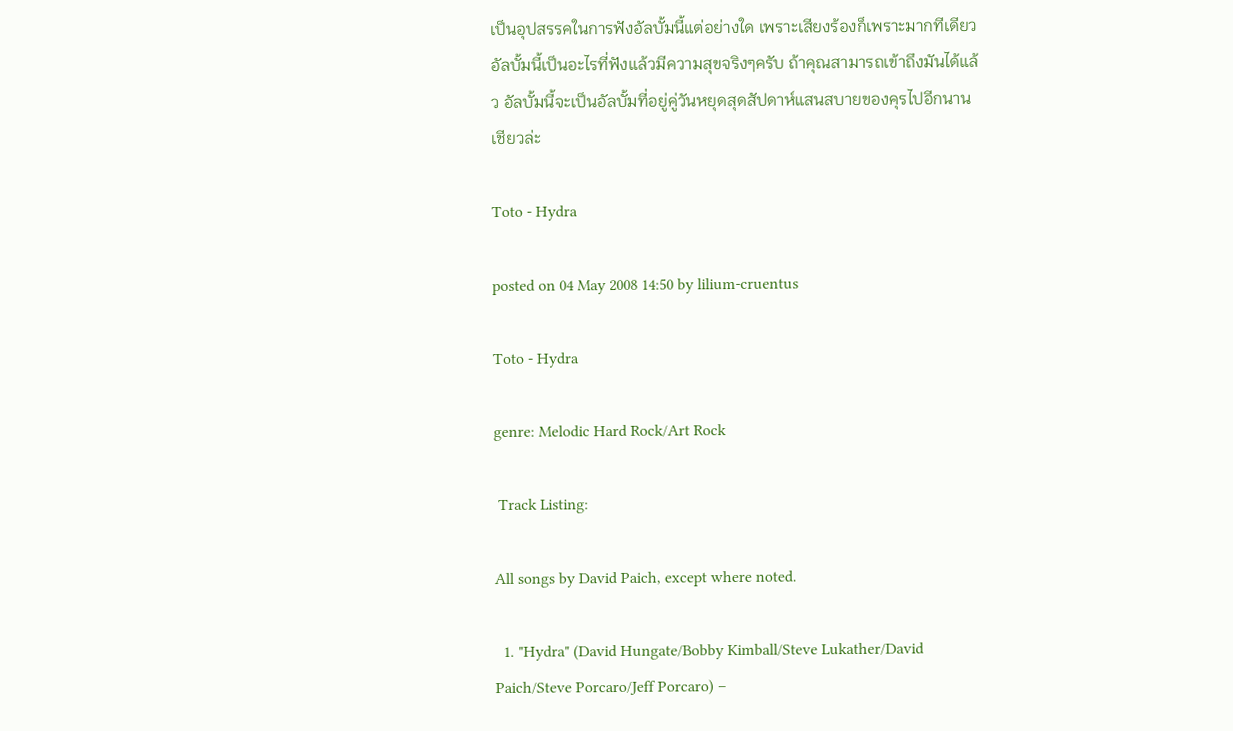เป็นอุปสรรคในการฟังอัลบั้มนี้แต่อย่างใด เพราะเสียงร้องก็เพราะมากทีเดียว  อัลบั้มนี้เป็นอะไรที่ฟังแล้วมีความสุขจริงๆครับ ถ้าคุณสามารถเข้าถึงมันได้แล้ว อัลบั้มนี้จะเป็นอัลบั้มที่อยู่คู่วันหยุดสุดสัปดาห์แสนสบายของคุรไปอีกนานเชียวล่ะ

Toto - Hydra

posted on 04 May 2008 14:50 by lilium-cruentus

Toto - Hydra

genre: Melodic Hard Rock/Art Rock

 Track Listing:

All songs by David Paich, except where noted.

  1. "Hydra" (David Hungate/Bobby Kimball/Steve Lukather/David Paich/Steve Porcaro/Jeff Porcaro) –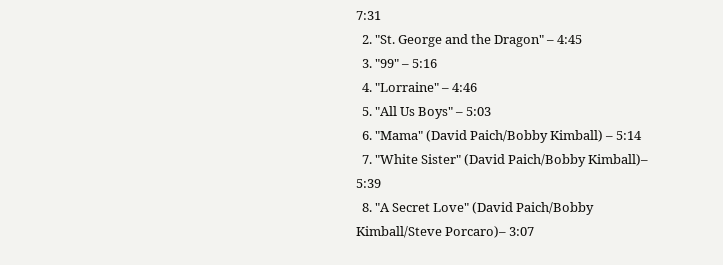7:31
  2. "St. George and the Dragon" – 4:45
  3. "99" – 5:16
  4. "Lorraine" – 4:46
  5. "All Us Boys" – 5:03
  6. "Mama" (David Paich/Bobby Kimball) – 5:14
  7. "White Sister" (David Paich/Bobby Kimball)– 5:39
  8. "A Secret Love" (David Paich/Bobby Kimball/Steve Porcaro)– 3:07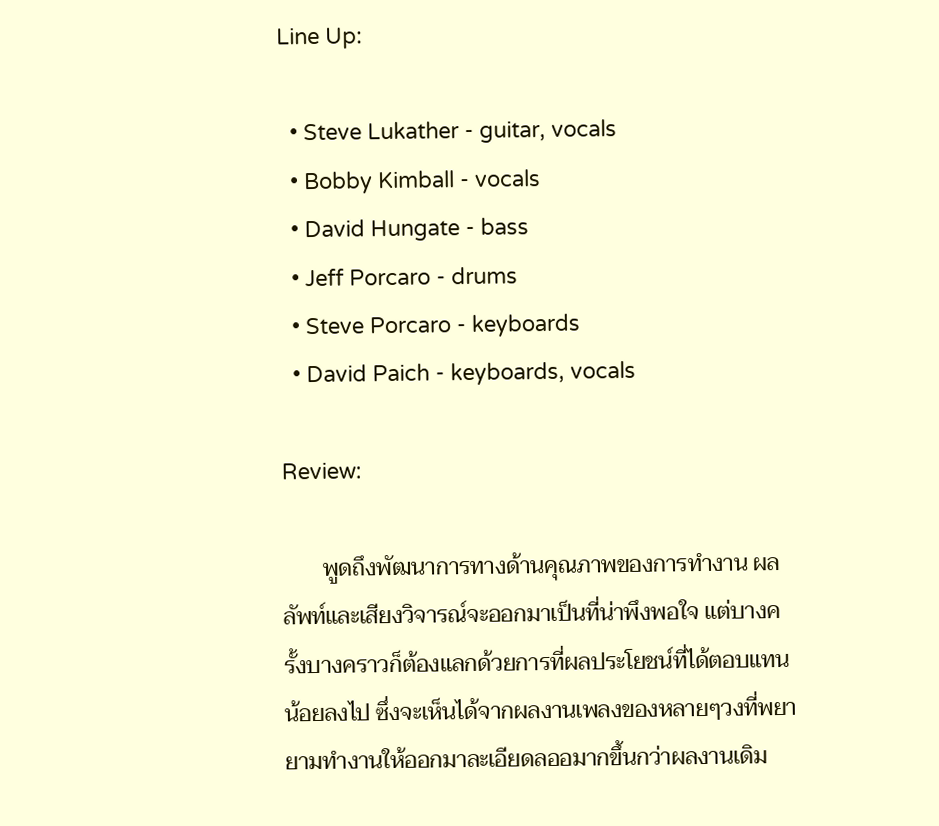Line Up:

  • Steve Lukather - guitar, vocals
  • Bobby Kimball - vocals
  • David Hungate - bass
  • Jeff Porcaro - drums
  • Steve Porcaro - keyboards
  • David Paich - keyboards, vocals

Review:

       พูดถึงพัฒนาการทางด้านคุณภาพของการทำงาน ผลลัพท์และเสียงวิจารณ์จะออกมาเป็นที่น่าพึงพอใจ แต่บางครั้งบางคราวก็ต้องแลกด้วยการที่ผลประโยชน์ที่ได้ตอบแทนน้อยลงไป ซึ่งจะเห็นได้จากผลงานเพลงของหลายๆวงที่พยายามทำงานให้ออกมาละเอียดลออมากขึ้นกว่าผลงานเดิม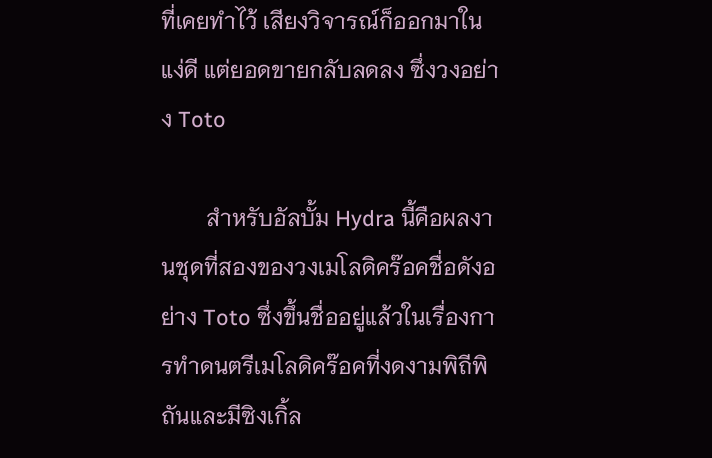ที่เคยทำไว้ เสียงวิจารณ์ก็ออกมาในแง่ดี แต่ยอดขายกลับลดลง ซึ่งวงอย่าง Toto

        สำหรับอัลบั้ม Hydra นี้คือผลงานชุดที่สองของวงเมโลดิคร๊อคชื่อดังอย่าง Toto ซึ่งขึ้นชื่ออยู่แล้วในเรื่องการทำดนตรีเมโลดิคร๊อคที่งดงามพิถีพิถันและมีซิงเกิ้ล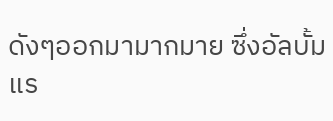ดังๆออกมามากมาย ซึ่งอัลบั้มแร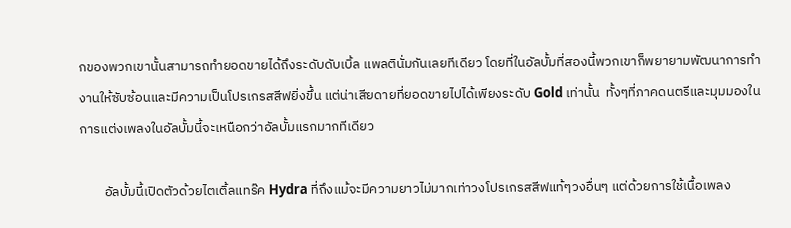กของพวกเขานั้นสามารถทำยอดขายได้ถึงระดับดับเบิ้ล แพลตินั่มกันเลยทีเดียว โดยที่ในอัลบั้มที่สองนี้พวกเขาก็พยายามพัฒนาการทำงานให้ซับซ้อนและมีความเป็นโปรเกรสสีฟยิ่งขึ้น แต่น่าเสียดายที่ยอดขายไปได้เพียงระดับ Gold เท่านั้น  ทั้งๆที่ภาคดนตรีและมุมมองในการแต่งเพลงในอัลบั้มนี้จะเหนือกว่าอัลบั้มแรกมากทีเดียว

        อัลบั้มนี้เปิดตัวด้วยไตเติ้ลแทร๊ค Hydra ที่ถึงแม้จะมีความยาวไม่มากเท่าวงโปรเกรสสีฟแท้ๆวงอื่นๆ แต่ด้วยการใช้เนื้อเพลง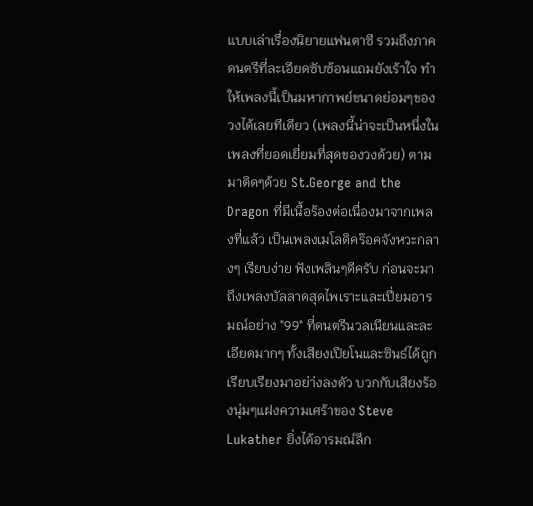แบบเล่าเรื่องนิยายแฟนตาซี รวมถึงภาคดนตรีที่ละเอียดซับซ้อนแถมยังเร้าใจ ทำให้เพลงนี้เป็นมหากาพย์ขนาดย่อมๆของวงได้เลยทีเดียว (เพลงนี้น่าจะเป็นหนึ่งในเพลงที่ยอดเยี่ยมที่สุดของวงด้วย) ตามมาติดๆด้วย St.George and the Dragon ที่มีเนื้อร้องต่อเนื่องมาจากเพลงที่แล้ว เป็นเพลงเมโลดิคร๊อคจังหวะกลางๆ เรียบง่าย ฟังเพลินๆดีครับ ก่อนจะมาถึงเพลงบัลลาดสุดไพเราะและเปี่ยมอารมณ์อย่าง "99" ที่ดนตรีนวลเนียนและละเอียดมากๆ ทั้งเสียงเปียโนและซินธ์ได้ถูกเรียบเรียงมาอย่า่งลงตัว บวกกับเสียงร้องนุ่มๆแฝงความเศร้าของ Steve Lukather ยิ่งได้อารมณ์ลึก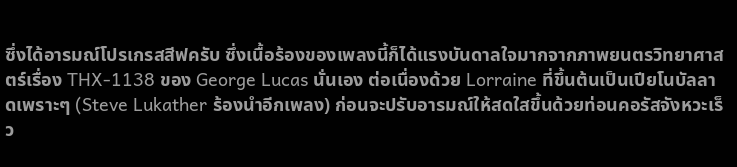ซึ่งได้อารมณ์โปรเกรสสีฟครับ ซึ่งเนื้อร้องของเพลงนี้ก็ได้แรงบันดาลใจมากจากภาพยนตรวิทยาศาสตร์เรื่อง THX-1138 ของ George Lucas นั่นเอง ต่อเนื่องด้วย Lorraine ที่ขึ้นต้นเป็นเปียโนบัลลาดเพราะๆ (Steve Lukather ร้องนำอีกเพลง) ก่อนจะปรับอารมณ์ให้สดใสขึ้นด้วยท่อนคอรัสจังหวะเร็ว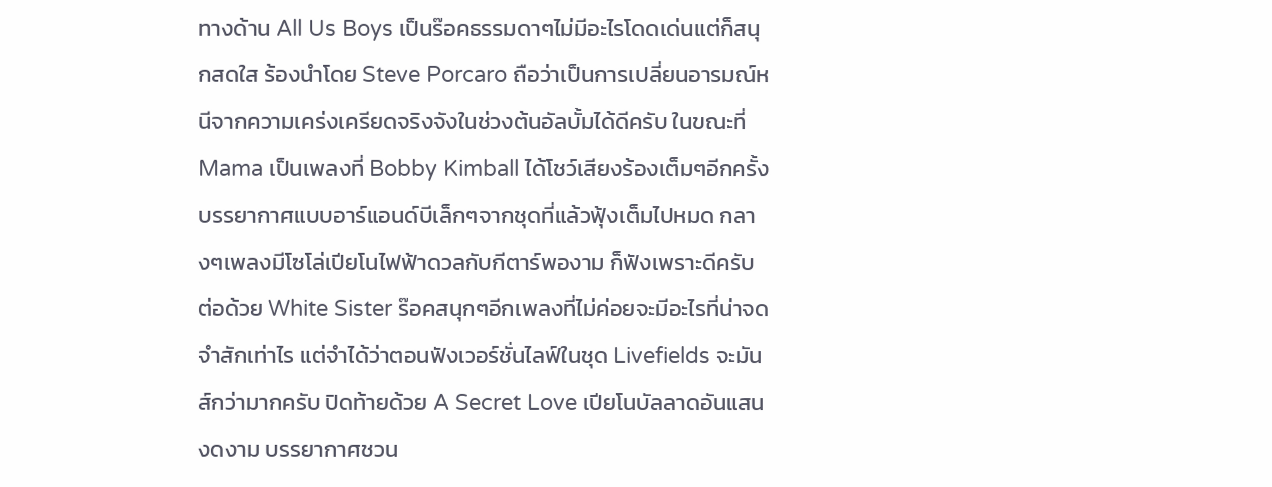ทางด้าน All Us Boys เป็นร๊อคธรรมดาๆไม่มีอะไรโดดเด่นแต่ก็สนุกสดใส ร้องนำโดย Steve Porcaro ถือว่าเป็นการเปลี่ยนอารมณ์หนีจากความเคร่งเครียดจริงจังในช่วงต้นอัลบั้มได้ดีครับ ในขณะที่ Mama เป็นเพลงที่ Bobby Kimball ได้โชว์เสียงร้องเต็มๆอีกครั้ง บรรยากาศแบบอาร์แอนด์บีเล็กๆจากชุดที่แล้วฟุ้งเต็มไปหมด กลางๆเพลงมีโซโล่เปียโนไฟฟ้าดวลกับกีตาร์พองาม ก็ฟังเพราะดีครับ ต่อด้วย White Sister ร๊อคสนุกๆอีกเพลงที่ไม่ค่อยจะมีอะไรที่น่าจดจำสักเท่าไร แต่จำได้ว่าตอนฟังเวอร์ชั่นไลฟ์ในชุด Livefields จะมันส์กว่ามากครับ ปิดท้ายด้วย A Secret Love เปียโนบัลลาดอันแสนงดงาม บรรยากาศชวน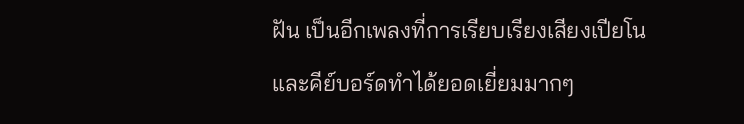ฝัน เป็นอีกเพลงที่การเรียบเรียงเสียงเปียโนและคีย์บอร์ดทำได้ยอดเยี่ยมมากๆ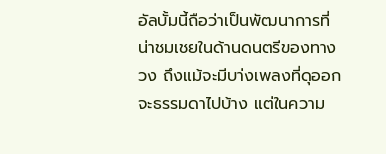อัลบั้มนี้ถือว่าเป็นพัฒนาการที่น่าชมเชยในด้านดนตรีของทางวง ถึงแม้จะมีบา่งเพลงที่ดุออกจะธรรมดาไปบ้าง แต่ในความ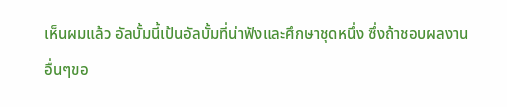เห็นผมแล้ว อัลบั้มนี้เป้นอัลบั้มที่น่าฟังและศึกษาชุดหนึ่ง ซึ่งถ้าชอบผลงานอื่นๆขอ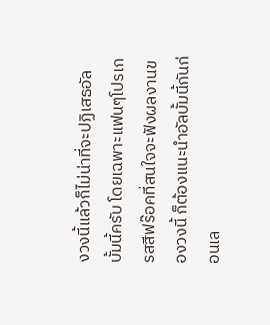งวงนี้แล้วก็ไม่น่าที่จะปฏิเสธอัลบั้มนี้ครับ โดยเฉพาะแฟนๆโปรเกรสสีฟร๊อคที่สนใจจะฟังผลงานของวงนี้ ก็ต้องแนะนำอัลบั้มนี้กันก่อนเล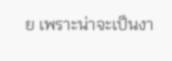ย เพราะน่าจะเป็นงา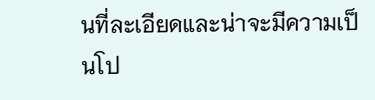นที่ละเอียดและน่าจะมีความเป็นโป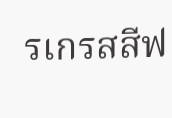รเกรสสีฟ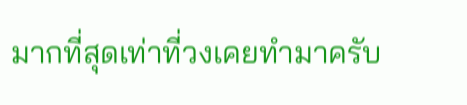มากที่สุดเท่าที่วงเคยทำมาครับ